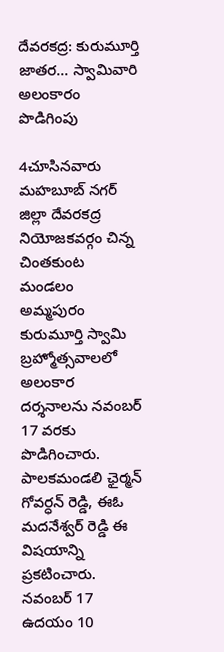దేవరకద్ర: కురుమూర్తి జాతర... స్వామివారి అలంకారం పొడిగింపు

4చూసినవారు
మహబూబ్ నగర్ జిల్లా దేవరకద్ర నియోజకవర్గం చిన్న చింతకుంట మండలం అమ్మపురం కురుమూర్తి స్వామి బ్రహ్మోత్సవాలలో అలంకార దర్శనాలను నవంబర్ 17 వరకు పొడిగించారు. పాలకమండలి ఛైర్మన్ గోవర్ధన్ రెడ్డి, ఈఓ మదనేశ్వర్ రెడ్డి ఈ విషయాన్ని ప్రకటించారు. నవంబర్ 17 ఉదయం 10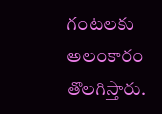గంటలకు అలంకారం తొలగిస్తారు.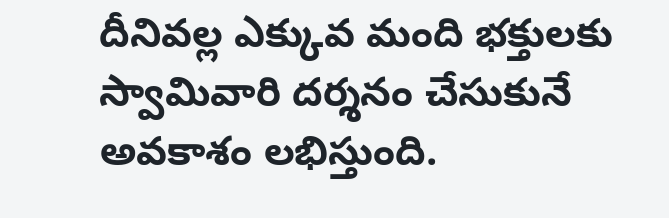దీనివల్ల ఎక్కువ మంది భక్తులకు స్వామివారి దర్శనం చేసుకునే అవకాశం లభిస్తుంది.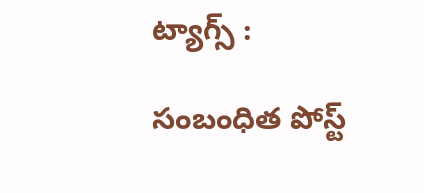ట్యాగ్స్ :

సంబంధిత పోస్ట్